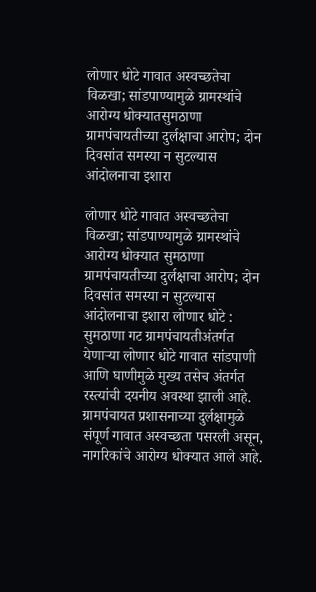लोणार धोटे गावात अस्वच्छतेचा विळखा; सांडपाण्यामुळे ग्रामस्थांचे आरोग्य धोक्यातसुमठाणा ग्रामपंचायतीच्या दुर्लक्षाचा आरोप; दोन दिवसांत समस्या न सुटल्यास आंदोलनाचा इशारा

लोणार धोटे गावात अस्वच्छतेचा विळखा; सांडपाण्यामुळे ग्रामस्थांचे आरोग्य धोक्यात सुमठाणा ग्रामपंचायतीच्या दुर्लक्षाचा आरोप; दोन दिवसांत समस्या न सुटल्यास आंदोलनाचा इशारा लोणार धोटे : सुमठाणा गट ग्रामपंचायतीअंतर्गत येणाऱ्या लोणार धोटे गावात सांडपाणी आणि घाणीमुळे मुख्य तसेच अंतर्गत रस्त्यांची दयनीय अवस्था झाली आहे. ग्रामपंचायत प्रशासनाच्या दुर्लक्षामुळे संपूर्ण गावात अस्वच्छता पसरली असून, नागरिकांचे आरोग्य धोक्यात आले आहे.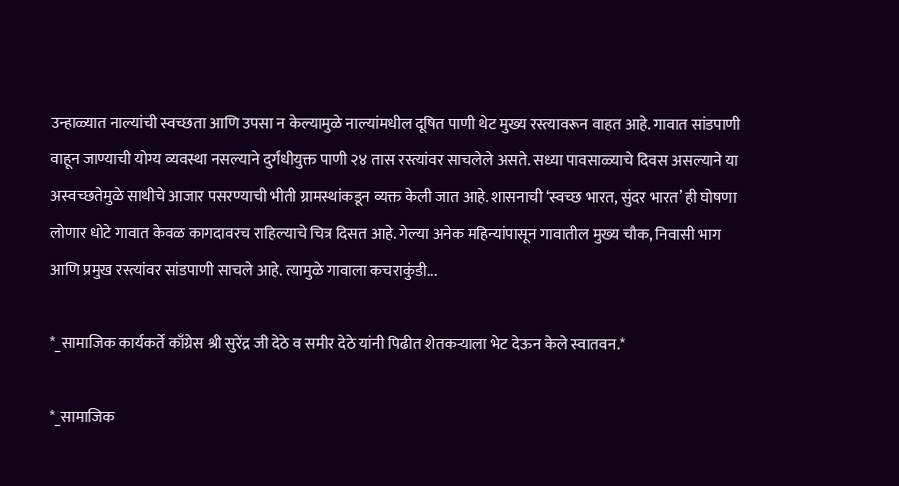उन्हाळ्यात नाल्यांची स्वच्छता आणि उपसा न केल्यामुळे नाल्यांमधील दूषित पाणी थेट मुख्य रस्त्यावरून वाहत आहे. गावात सांडपाणी वाहून जाण्याची योग्य व्यवस्था नसल्याने दुर्गंधीयुक्त पाणी २४ तास रस्त्यांवर साचलेले असते. सध्या पावसाळ्याचे दिवस असल्याने या अस्वच्छतेमुळे साथीचे आजार पसरण्याची भीती ग्रामस्थांकडून व्यक्त केली जात आहे. शासनाची ‘स्वच्छ भारत, सुंदर भारत’ ही घोषणा लोणार धोटे गावात केवळ कागदावरच राहिल्याचे चित्र दिसत आहे. गेल्या अनेक महिन्यांपासून गावातील मुख्य चौक, निवासी भाग आणि प्रमुख रस्त्यांवर सांडपाणी साचले आहे. त्यामुळे गावाला कचराकुंडी...

*_सामाजिक कार्यकर्ते काँग्रेस श्री सुरेंद्र जी देठे व समीर देठे यांनी पिढीत शेतकऱ्याला भेट देऊन केले स्वातवन.*

*_सामाजिक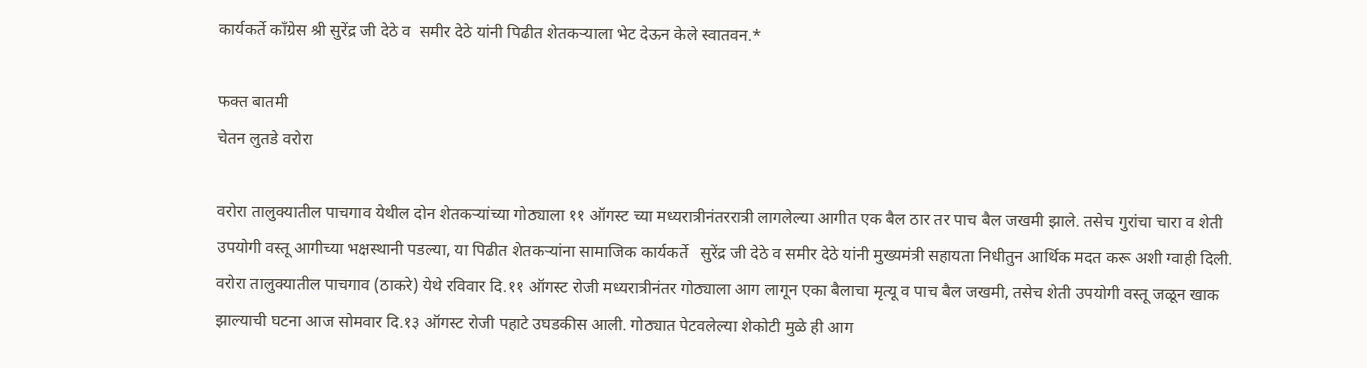कार्यकर्ते काँग्रेस श्री सुरेंद्र जी देठे व  समीर देठे यांनी पिढीत शेतकऱ्याला भेट देऊन केले स्वातवन.*

फक्त बातमी
चेतन लुतडे वरोरा

वरोरा तालुक्यातील पाचगाव येथील दोन शेतकऱ्यांच्या गोठ्याला ११ ऑगस्ट च्या मध्यरात्रीनंतररात्री लागलेल्या आगीत एक बैल ठार तर पाच बैल जखमी झाले. तसेच गुरांचा चारा व शेती उपयोगी वस्तू आगीच्या भक्षस्थानी पडल्या, या पिढीत शेतकऱ्यांना सामाजिक कार्यकर्ते   सुरेंद्र जी देठे व समीर देठे यांनी मुख्यमंत्री सहायता निधीतुन आर्थिक मदत करू अशी ग्वाही दिली.
वरोरा तालुक्यातील पाचगाव (ठाकरे) येथे रविवार दि.११ ऑगस्ट रोजी मध्यरात्रीनंतर गोठ्याला आग लागून एका बैलाचा मृत्यू व पाच बैल जखमी, तसेच शेती उपयोगी वस्तू जळून खाक झाल्याची घटना आज सोमवार दि.१३ ऑगस्ट रोजी पहाटे उघडकीस आली. गोठ्यात पेटवलेल्या शेकोटी मुळे ही आग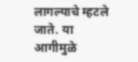लागल्याचे म्हटले जाते. या आगीमुळे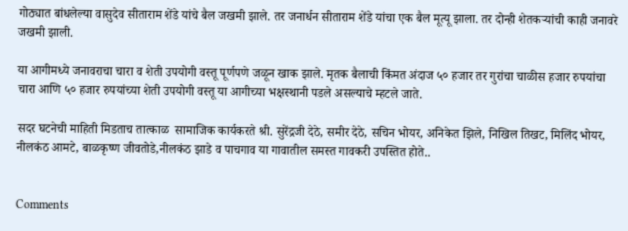गोठ्यात बांधलेल्या वासुदेव सीताराम शेंडे यांचे बैल जखमी झाले. तर जनार्धन सीताराम शेंडे यांचा एक बैल मूत्यू झाला. तर दोन्ही शेतकऱ्यांची काही जनावरे जखमी झाली.

या आगीमध्ये जनावराचा चारा व शेती उपयोगी वस्तू पूर्णपणे जळून खाक झाले. मृतक बैलाची किंमत अंदाज ५० हजार तर गुरांचा चाळीस हजार रुपयांचा चारा आणि ५० हजार रुपयांच्या शेती उपयोगी वस्तू या आगीच्या भक्षस्थानी पडले असल्याचे म्हटले जाते.

सदर घटनेची माहिती मिडताच तात्काळ  सामाजिक कार्यकरते श्री. सुरेंद्रजी देठे, समीर देठे, सचिन भोयर, अनिकेत झिले, निखिल तिखट, मिलिंद भोयर, नीलकंठ आमटे, बाळकृष्ण जीवतोडे,नीलकंठ झाडे व पाचगाव या गावातील समस्त गावकरी उपस्तित होते..


Comments